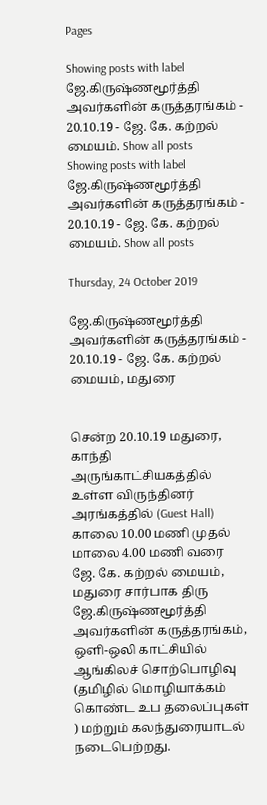Pages

Showing posts with label ஜே.கிருஷ்ணமூர்த்தி அவர்களின் கருத்தரங்கம் - 20.10.19 - ஜே. கே. கற்றல் மையம். Show all posts
Showing posts with label ஜே.கிருஷ்ணமூர்த்தி அவர்களின் கருத்தரங்கம் - 20.10.19 - ஜே. கே. கற்றல் மையம். Show all posts

Thursday, 24 October 2019

ஜே.கிருஷ்ணமூர்த்தி அவர்களின் கருத்தரங்கம் - 20.10.19 - ஜே. கே. கற்றல் மையம், மதுரை


சென்ற 20.10.19 மதுரை,  காந்தி அருங்காட்சியகத்தில் உள்ள விருந்தினர் அரங்கத்தில் (Guest Hall) காலை 10.00 மணி முதல் மாலை 4.00 மணி வரை  ஜே. கே. கற்றல் மையம், மதுரை சார்பாக திரு ஜே.கிருஷ்ணமூர்த்தி அவர்களின் கருத்தரங்கம், ஒளி-ஒலி காட்சியில் ஆங்கிலச் சொற்பொழிவு   (தமிழில் மொழியாக்கம் கொண்ட உப தலைப்புகள் ) மற்றும் கலந்துரையாடல் நடைபெற்றது.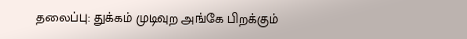தலைப்பு: துக்கம் முடிவுற அங்கே பிறக்கும்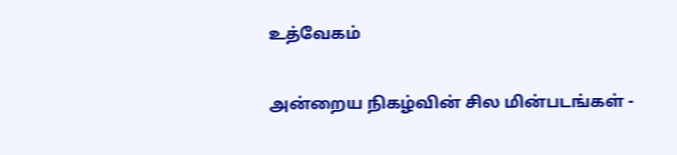உத்வேகம்

அன்றைய நிகழ்வின் சில மின்படங்கள் -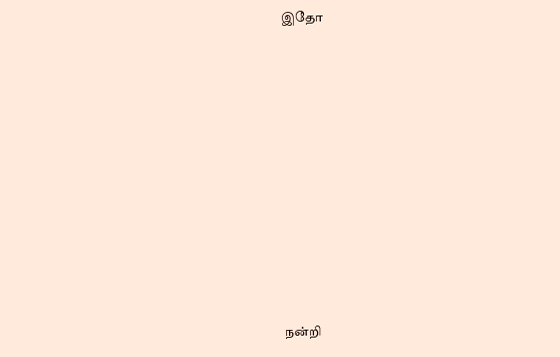இதோ












நன்றி